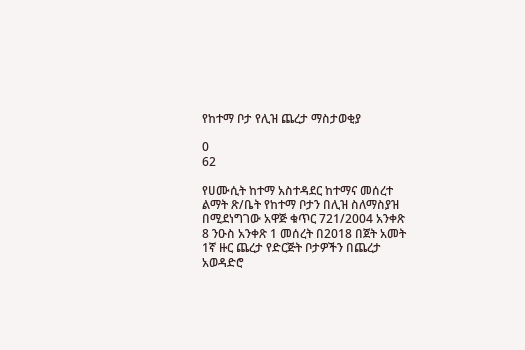የከተማ ቦታ የሊዝ ጨረታ ማስታወቂያ

0
62

የሀሙሲት ከተማ አስተዳደር ከተማና መሰረተ ልማት ጽ/ቤት የከተማ ቦታን በሊዝ ስለማስያዝ በሚደነግገው አዋጅ ቁጥር 721/2004 አንቀጽ 8 ንዑስ አንቀጽ 1 መሰረት በ2018 በጀት አመት 1ኛ ዙር ጨረታ የድርጅት ቦታዎችን በጨረታ አወዳድሮ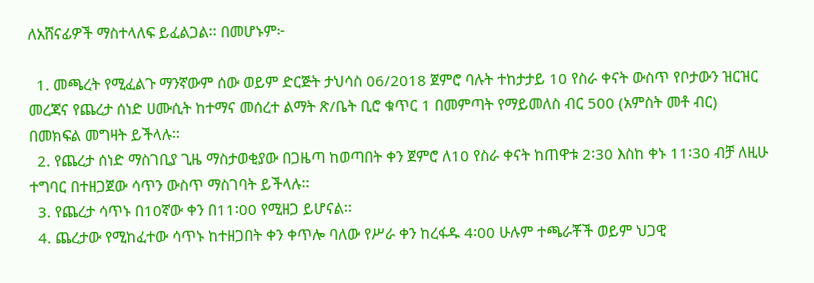ለአሸናፊዎች ማስተላለፍ ይፈልጋል፡፡ በመሆኑም፦

  1. መጫረት የሚፈልጉ ማንኛውም ሰው ወይም ድርጅት ታህሳስ 06/2018 ጀምሮ ባሉት ተከታታይ 10 የስራ ቀናት ውስጥ የቦታውን ዝርዝር መረጃና የጨረታ ሰነድ ሀሙሲት ከተማና መሰረተ ልማት ጽ/ቤት ቢሮ ቁጥር 1 በመምጣት የማይመለስ ብር 500 (አምስት መቶ ብር) በመክፍል መግዛት ይችላሉ፡፡
  2. የጨረታ ሰነድ ማስገቢያ ጊዜ ማስታወቂያው በጋዜጣ ከወጣበት ቀን ጀምሮ ለ10 የስራ ቀናት ከጠዋቱ 2፡30 እስከ ቀኑ 11፡30 ብቻ ለዚሁ ተግባር በተዘጋጀው ሳጥን ውስጥ ማስገባት ይችላሉ፡፡
  3. የጨረታ ሳጥኑ በ10ኛው ቀን በ11፡00 የሚዘጋ ይሆናል፡፡
  4. ጨረታው የሚከፈተው ሳጥኑ ከተዘጋበት ቀን ቀጥሎ ባለው የሥራ ቀን ከረፋዱ 4፡00 ሁሉም ተጫራቾች ወይም ህጋዊ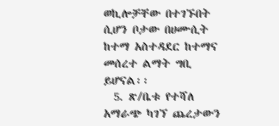ወኪሎቻቸው በተገኙበት ሲሆን ቦታው በሀሙሲት ከተማ አስተዳደር ከተማና መሰረተ ልማት ግቢ ይሆናል፡፡
  5. ጽ/ቤቱ የተሻለ አማራጭ ካገኘ ጨረታውን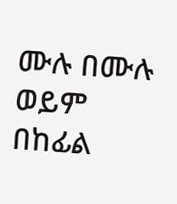ሙሉ በሙሉ ወይም በከፊል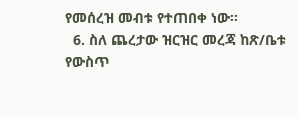የመሰረዝ መብቱ የተጠበቀ ነው፡፡
  6. ስለ ጨረታው ዝርዝር መረጃ ከጽ/ቤቱ የውስጥ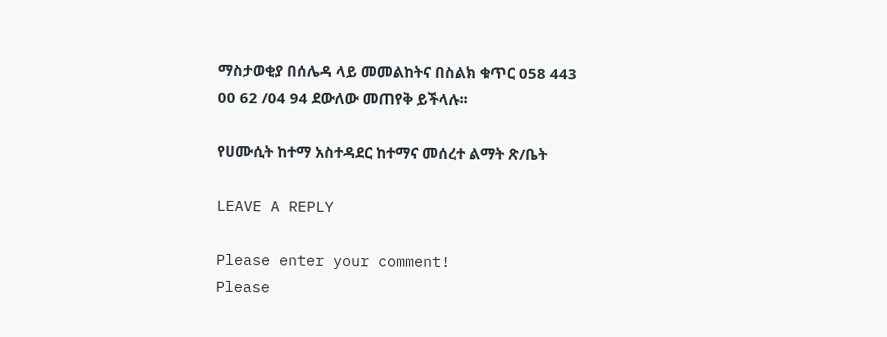ማስታወቂያ በሰሌዳ ላይ መመልከትና በስልክ ቁጥር 058 443 00 62 /04 94 ደውለው መጠየቅ ይችላሉ፡፡

የሀሙሲት ከተማ አስተዳደር ከተማና መሰረተ ልማት ጽ/ቤት

LEAVE A REPLY

Please enter your comment!
Please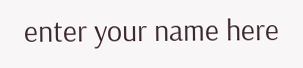enter your name here